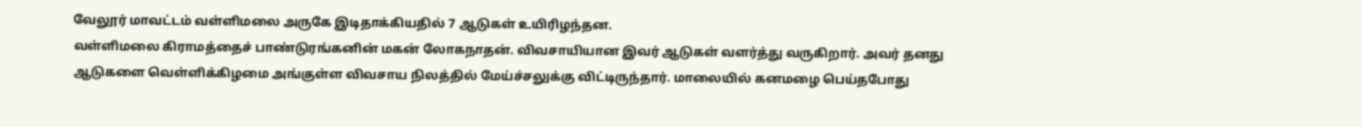வேலூர் மாவட்டம் வள்ளிமலை அருகே இடிதாக்கியதில் 7 ஆடுகள் உயிரிழந்தன.
வள்ளிமலை கிராமத்தைச் பாண்டுரங்கனின் மகன் லோகநாதன். விவசாயியான இவர் ஆடுகள் வளர்த்து வருகிறார். அவர் தனது ஆடுகளை வெள்ளிக்கிழமை அங்குள்ள விவசாய நிலத்தில் மேய்ச்சலுக்கு விட்டிருந்தார். மாலையில் கனமழை பெய்தபோது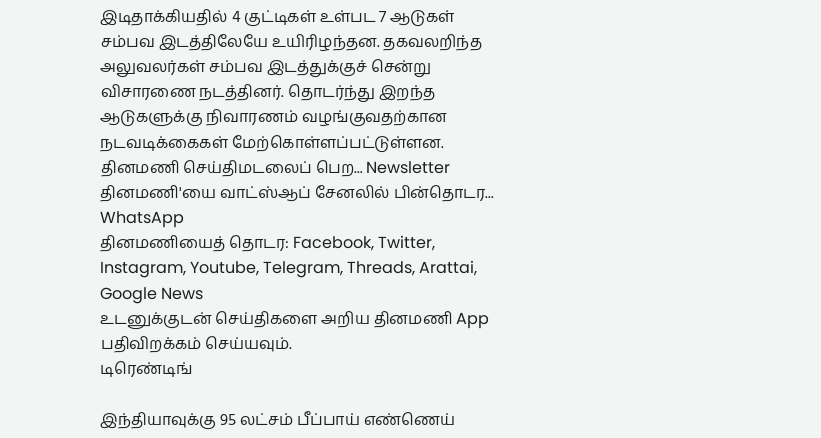இடிதாக்கியதில் 4 குட்டிகள் உள்பட 7 ஆடுகள் சம்பவ இடத்திலேயே உயிரிழந்தன. தகவலறிந்த அலுவலர்கள் சம்பவ இடத்துக்குச் சென்று விசாரணை நடத்தினர். தொடர்ந்து இறந்த ஆடுகளுக்கு நிவாரணம் வழங்குவதற்கான நடவடிக்கைகள் மேற்கொள்ளப்பட்டுள்ளன.
தினமணி செய்திமடலைப் பெற... Newsletter
தினமணி'யை வாட்ஸ்ஆப் சேனலில் பின்தொடர... WhatsApp
தினமணியைத் தொடர: Facebook, Twitter, Instagram, Youtube, Telegram, Threads, Arattai, Google News
உடனுக்குடன் செய்திகளை அறிய தினமணி App பதிவிறக்கம் செய்யவும்.
டிரெண்டிங்

இந்தியாவுக்கு 95 லட்சம் பீப்பாய் எண்ணெய்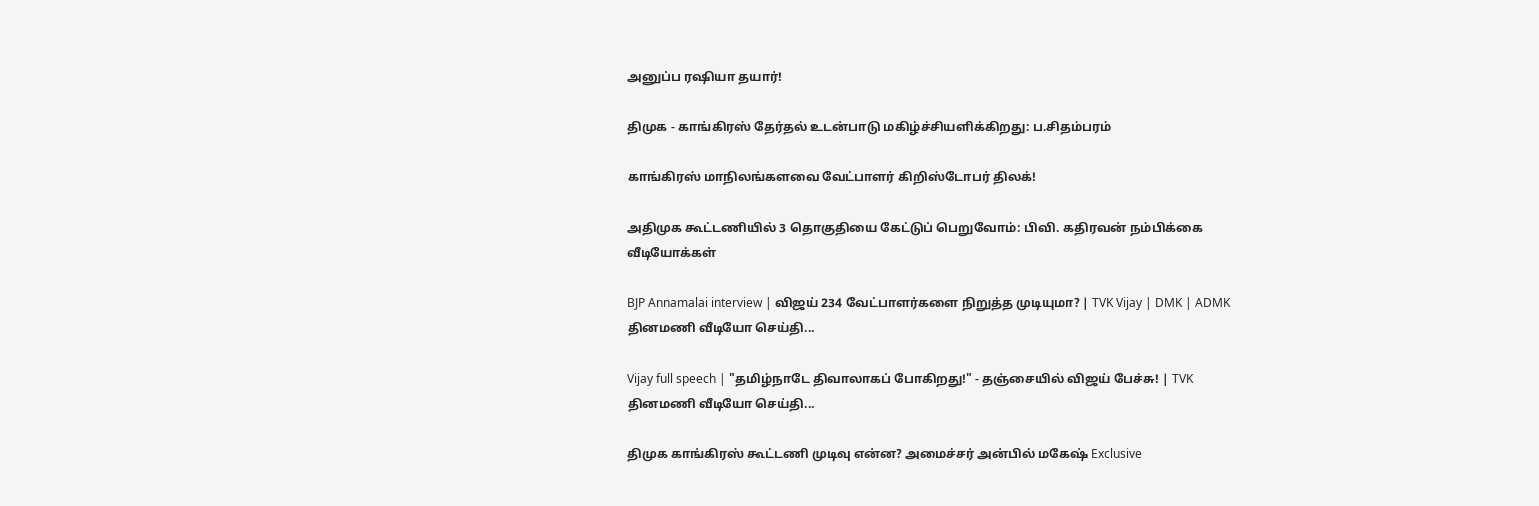அனுப்ப ரஷியா தயார்!

திமுக - காங்கிரஸ் தேர்தல் உடன்பாடு மகிழ்ச்சியளிக்கிறது: ப.சிதம்பரம்

காங்கிரஸ் மாநிலங்களவை வேட்பாளர் கிறிஸ்டோபர் திலக்!

அதிமுக கூட்டணியில் 3 தொகுதியை கேட்டுப் பெறுவோம்: பிவி. கதிரவன் நம்பிக்கை
வீடியோக்கள்

BJP Annamalai interview | விஜய் 234 வேட்பாளர்களை நிறுத்த முடியுமா? | TVK Vijay | DMK | ADMK
தினமணி வீடியோ செய்தி...

Vijay full speech | "தமிழ்நாடே திவாலாகப் போகிறது!" - தஞ்சையில் விஜய் பேச்சு! | TVK
தினமணி வீடியோ செய்தி...

திமுக காங்கிரஸ் கூட்டணி முடிவு என்ன? அமைச்சர் அன்பில் மகேஷ் Exclusive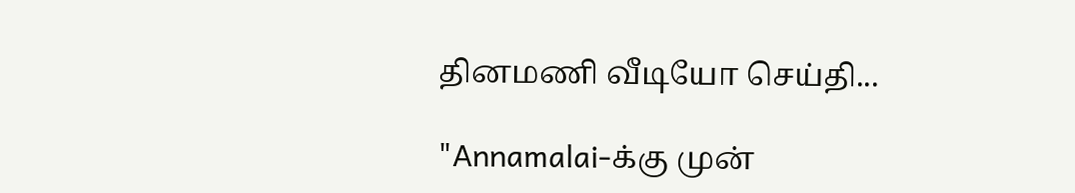தினமணி வீடியோ செய்தி...

"Annamalai-க்கு முன்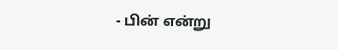- பின் என்று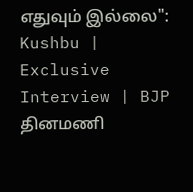எதுவும் இல்லை": Kushbu | Exclusive Interview | BJP
தினமணி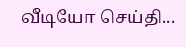வீடியோ செய்தி...